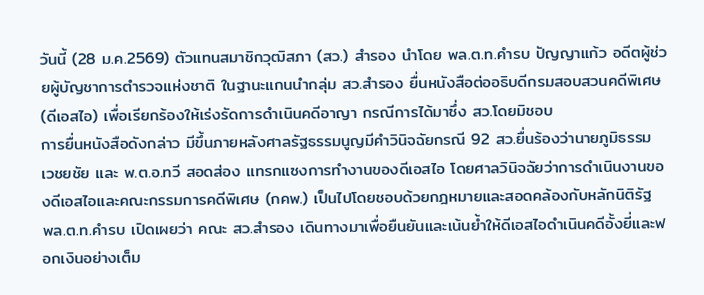วันนี้ (28 ม.ค.2569) ตัวแทนสมาชิกวุฒิสภา (สว.) สำรอง นำโดย พล.ต.ท.คำรบ ปัญญาแก้ว อดีตผู้ช่วยผู้บัญชาการตำรวจแห่งชาติ ในฐานะแกนนำกลุ่ม สว.สำรอง ยื่นหนังสือต่ออธิบดีกรมสอบสวนคดีพิเศษ (ดีเอสไอ) เพื่อเรียกร้องให้เร่งรัดการดำเนินคดีอาญา กรณีการได้มาซึ่ง สว.โดยมิชอบ
การยื่นหนังสือดังกล่าว มีขึ้นภายหลังศาลรัฐธรรมนูญมีคำวินิจฉัยกรณี 92 สว.ยื่นร้องว่านายภูมิธรรม เวชยชัย และ พ.ต.อ.ทวี สอดส่อง แทรกแซงการทำงานของดีเอสไอ โดยศาลวินิจฉัยว่าการดำเนินงานของดีเอสไอและคณะกรรมการคดีพิเศษ (กคพ.) เป็นไปโดยชอบด้วยกฎหมายและสอดคล้องกับหลักนิติรัฐ
พล.ต.ท.คำรบ เปิดเผยว่า คณะ สว.สำรอง เดินทางมาเพื่อยืนยันและเน้นย้ำให้ดีเอสไอดำเนินคดีอั้งยี่และฟอกเงินอย่างเต็ม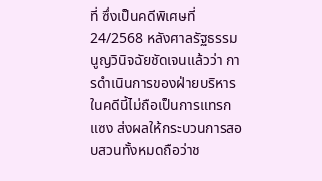ที่ ซึ่งเป็นคดีพิเศษที่ 24/2568 หลังศาลรัฐธรรมนูญวินิจฉัยชัดเจนแล้วว่า การดำเนินการของฝ่ายบริหารในคดีนี้ไม่ถือเป็นการแทรกแซง ส่งผลให้กระบวนการสอบสวนทั้งหมดถือว่าช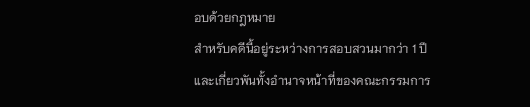อบด้วยกฎหมาย
สำหรับคดีนี้อยู่ระหว่างการสอบสวนมากว่า 1 ปี และเกี่ยวพันทั้งอำนาจหน้าที่ของคณะกรรมการ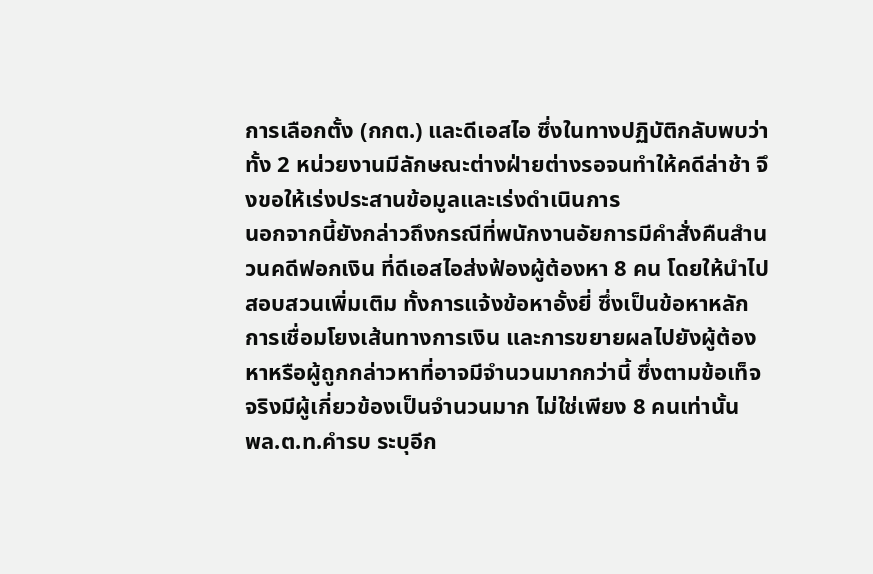การเลือกตั้ง (กกต.) และดีเอสไอ ซึ่งในทางปฏิบัติกลับพบว่าทั้ง 2 หน่วยงานมีลักษณะต่างฝ่ายต่างรอจนทำให้คดีล่าช้า จึงขอให้เร่งประสานข้อมูลและเร่งดำเนินการ
นอกจากนี้ยังกล่าวถึงกรณีที่พนักงานอัยการมีคำสั่งคืนสำนวนคดีฟอกเงิน ที่ดีเอสไอส่งฟ้องผู้ต้องหา 8 คน โดยให้นำไปสอบสวนเพิ่มเติม ทั้งการแจ้งข้อหาอั้งยี่ ซึ่งเป็นข้อหาหลัก การเชื่อมโยงเส้นทางการเงิน และการขยายผลไปยังผู้ต้องหาหรือผู้ถูกกล่าวหาที่อาจมีจำนวนมากกว่านี้ ซึ่งตามข้อเท็จจริงมีผู้เกี่ยวข้องเป็นจำนวนมาก ไม่ใช่เพียง 8 คนเท่านั้น
พล.ต.ท.คำรบ ระบุอีก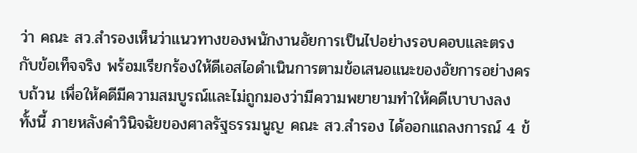ว่า คณะ สว.สำรองเห็นว่าแนวทางของพนักงานอัยการเป็นไปอย่างรอบคอบและตรงกับข้อเท็จจริง พร้อมเรียกร้องให้ดีเอสไอดำเนินการตามข้อเสนอแนะของอัยการอย่างครบถ้วน เพื่อให้คดีมีความสมบูรณ์และไม่ถูกมองว่ามีความพยายามทำให้คดีเบาบางลง
ทั้งนี้ ภายหลังคำวินิจฉัยของศาลรัฐธรรมนูญ คณะ สว.สำรอง ได้ออกแถลงการณ์ 4 ข้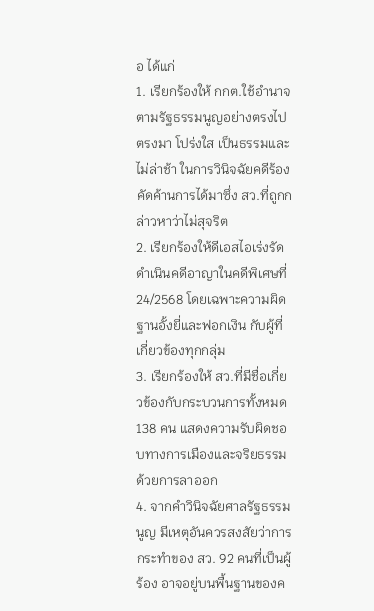อ ได้แก่
1. เรียกร้องให้ กกต.ใช้อำนาจตามรัฐธรรมนูญอย่างตรงไปตรงมา โปร่งใส เป็นธรรมและไม่ล่าช้า ในการวินิจฉัยคดีร้องคัดค้านการได้มาซึ่ง สว.ที่ถูกกล่าวหาว่าไม่สุจริต
2. เรียกร้องให้ดีเอสไอเร่งรัดดำเนินคดีอาญาในคดีพิเศษที่ 24/2568 โดยเฉพาะความผิดฐานอั้งยี่และฟอกเงิน กับผู้ที่เกี่ยวข้องทุกกลุ่ม
3. เรียกร้องให้ สว.ที่มีชื่อเกี่ยวข้องกับกระบวนการทั้งหมด 138 คน แสดงความรับผิดชอบทางการเมืองและจริยธรรมด้วยการลาออก
4. จากคำวินิจฉัยศาลรัฐธรรมนูญ มีเหตุอันควรสงสัยว่าการกระทำของ สว. 92 คนที่เป็นผู้ร้อง อาจอยู่บนพื้นฐานของค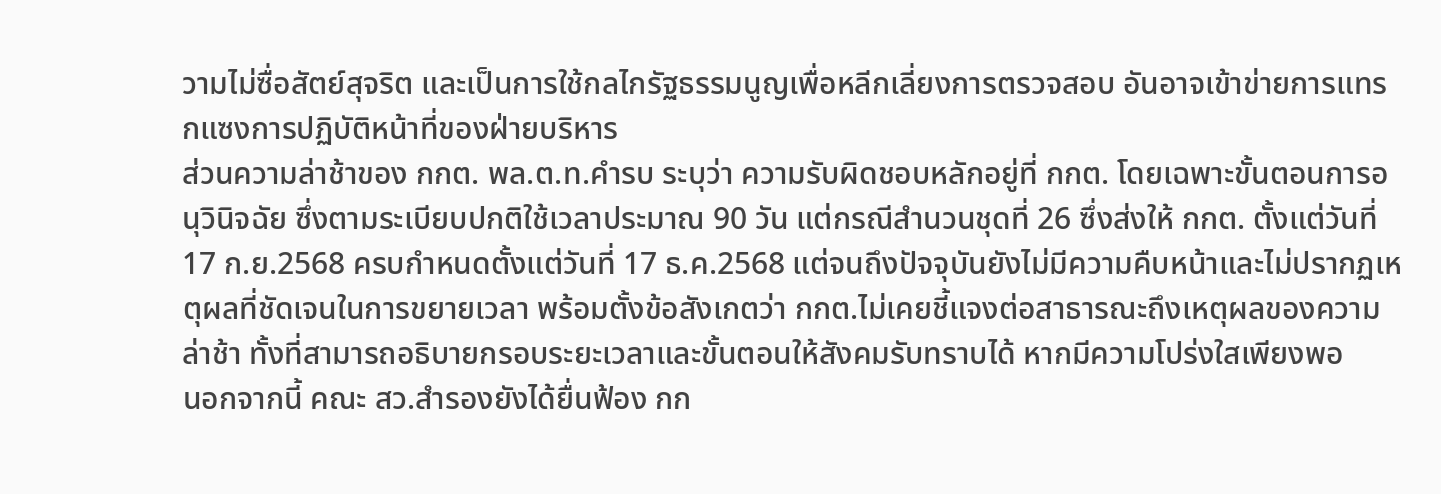วามไม่ซื่อสัตย์สุจริต และเป็นการใช้กลไกรัฐธรรมนูญเพื่อหลีกเลี่ยงการตรวจสอบ อันอาจเข้าข่ายการแทรกแซงการปฏิบัติหน้าที่ของฝ่ายบริหาร
ส่วนความล่าช้าของ กกต. พล.ต.ท.คำรบ ระบุว่า ความรับผิดชอบหลักอยู่ที่ กกต. โดยเฉพาะขั้นตอนการอนุวินิจฉัย ซึ่งตามระเบียบปกติใช้เวลาประมาณ 90 วัน แต่กรณีสำนวนชุดที่ 26 ซึ่งส่งให้ กกต. ตั้งแต่วันที่ 17 ก.ย.2568 ครบกำหนดตั้งแต่วันที่ 17 ธ.ค.2568 แต่จนถึงปัจจุบันยังไม่มีความคืบหน้าและไม่ปรากฏเหตุผลที่ชัดเจนในการขยายเวลา พร้อมตั้งข้อสังเกตว่า กกต.ไม่เคยชี้แจงต่อสาธารณะถึงเหตุผลของความล่าช้า ทั้งที่สามารถอธิบายกรอบระยะเวลาและขั้นตอนให้สังคมรับทราบได้ หากมีความโปร่งใสเพียงพอ
นอกจากนี้ คณะ สว.สำรองยังได้ยื่นฟ้อง กก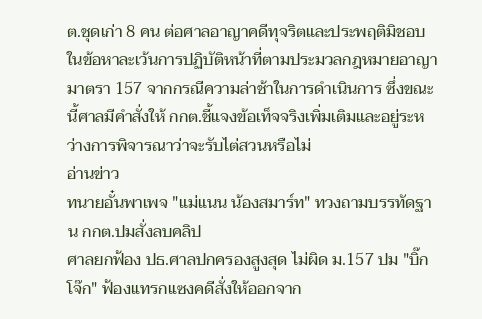ต.ชุดเก่า 8 คน ต่อศาลอาญาคดีทุจริตและประพฤติมิชอบ ในข้อหาละเว้นการปฏิบัติหน้าที่ตามประมวลกฎหมายอาญา มาตรา 157 จากกรณีความล่าช้าในการดำเนินการ ซึ่งขณะนี้ศาลมีคำสั่งให้ กกต.ชี้แจงข้อเท็จจริงเพิ่มเติมและอยู่ระหว่างการพิจารณาว่าจะรับไต่สวนหรือไม่
อ่านข่าว
ทนายอั๋นพาเพจ "แม่แนน น้องสมาร์ท" ทวงถามบรรทัดฐาน กกต.ปมสั่งลบคลิป
ศาลยกฟ้อง ปธ.ศาลปกครองสูงสุด ไม่ผิด ม.157 ปม "บิ๊กโจ๊ก" ฟ้องเเทรกเเซงคดีสั่งให้ออกจาก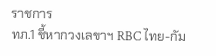ราชการ
ทภ.1 ชี้หากวงเลขาฯ RBC ไทย-กัม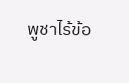พูชาไร้ข้อ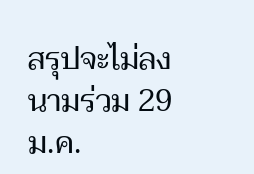สรุปจะไม่ลงนามร่วม 29 ม.ค.